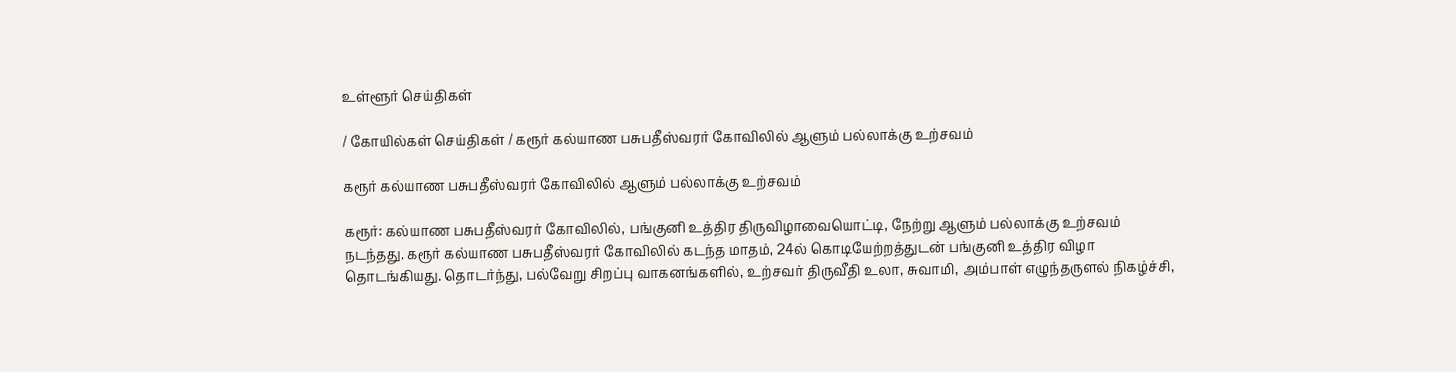உள்ளூர் செய்திகள்

/ கோயில்கள் செய்திகள் / கரூர் கல்யாண பசுபதீஸ்வரர் கோவிலில் ஆளும் பல்லாக்கு உற்சவம்

கரூர் கல்யாண பசுபதீஸ்வரர் கோவிலில் ஆளும் பல்லாக்கு உற்சவம்

கரூர்: கல்யாண பசுபதீஸ்வரர் கோவிலில், பங்குனி உத்திர திருவிழாவையொட்டி, நேற்று ஆளும் பல்லாக்கு உற்சவம் நடந்தது. கரூர் கல்யாண பசுபதீஸ்வரர் கோவிலில் கடந்த மாதம், 24ல் கொடியேற்றத்துடன் பங்குனி உத்திர விழா தொடங்கியது. தொடர்ந்து, பல்வேறு சிறப்பு வாகனங்களில், உற்சவர் திருவீதி உலா, சுவாமி, அம்பாள் எழுந்தருளல் நிகழ்ச்சி,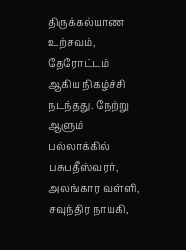திருக்கல்யாண உற்சவம், தேரோட்டம் ஆகிய நிகழ்ச்சி நடந்தது. நேற்று ஆளும் பல்லாக்கில் பசுபதீஸ்வரர், அலங்கார வள்ளி, சவுந்திர நாயகி,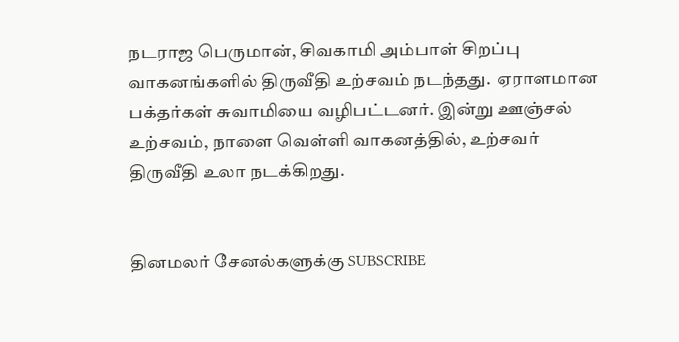நடராஜ பெருமான், சிவகாமி அம்பாள் சிறப்பு வாகனங்களில் திருவீதி உற்சவம் நடந்தது.  ஏராளமான பக்தர்கள் சுவாமியை வழிபட்டனர். இன்று ஊஞ்சல் உற்சவம், நாளை வெள்ளி வாகனத்தில், உற்சவர் திருவீதி உலா நடக்கிறது.


தினமலர் சேனல்களுக்கு SUBSCRIBE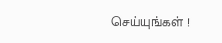செய்யுங்கள் !